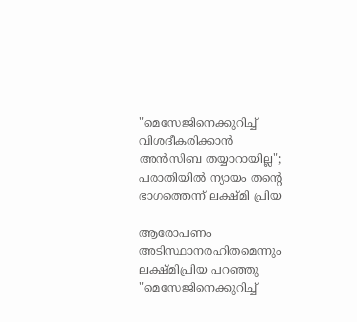"മെസേജിനെക്കുറിച്ച് വിശദീകരിക്കാൻ അൻസിബ തയ്യാറായില്ല"; പരാതിയിൽ ന്യായം തന്റെ ഭാഗത്തെന്ന് ലക്ഷ്മി പ്രിയ

ആരോപണം അടിസ്ഥാനരഹിതമെന്നും ലക്ഷ്മിപ്രിയ പറഞ്ഞു
"മെസേജിനെക്കുറിച്ച്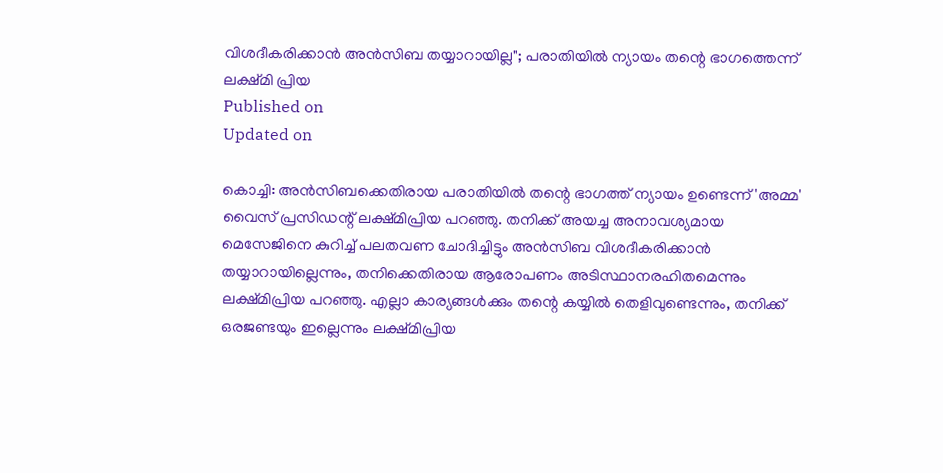വിശദീകരിക്കാൻ അൻസിബ തയ്യാറായില്ല"; പരാതിയിൽ ന്യായം തന്റെ ഭാഗത്തെന്ന് ലക്ഷ്മി പ്രിയ
Published on
Updated on

കൊച്ചി: അൻസിബക്കെതിരായ പരാതിയിൽ തന്റെ ഭാഗത്ത് ന്യായം ഉണ്ടെന്ന് 'അമ്മ' വൈസ് പ്രസിഡന്റ് ലക്ഷ്മിപ്രിയ പറഞ്ഞു. തനിക്ക് അയച്ച അനാവശ്യമായ മെസേജിനെ കുറിച്ച് പലതവണ ചോദിച്ചിട്ടും അൻസിബ വിശദീകരിക്കാൻ തയ്യാറായില്ലെന്നും, തനിക്കെതിരായ ആരോപണം അടിസ്ഥാനരഹിതമെന്നും ലക്ഷ്മിപ്രിയ പറഞ്ഞു. എല്ലാ കാര്യങ്ങൾക്കും തന്റെ കയ്യിൽ തെളിവുണ്ടെന്നും, തനിക്ക് ഒരജണ്ടയും ഇല്ലെന്നും ലക്ഷ്മിപ്രിയ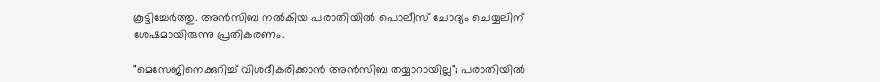കൂട്ടിച്ചേർത്തു. അൻസിബ നൽകിയ പരാതിയിൽ പൊലീസ് ചോദ്യം ചെയ്യലിന് ശേഷമായിരുന്നു പ്രതികരണം.

"മെസേജിനെക്കുറിച്ച് വിശദീകരിക്കാൻ അൻസിബ തയ്യാറായില്ല"; പരാതിയിൽ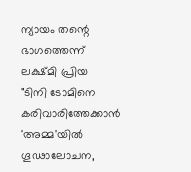ന്യായം തന്റെ ഭാഗത്തെന്ന് ലക്ഷ്മി പ്രിയ
"ടിനി ടോമിനെ കരിവാരിത്തേക്കാൻ 'അമ്മ'യിൽ ഗൂഢാലോചന,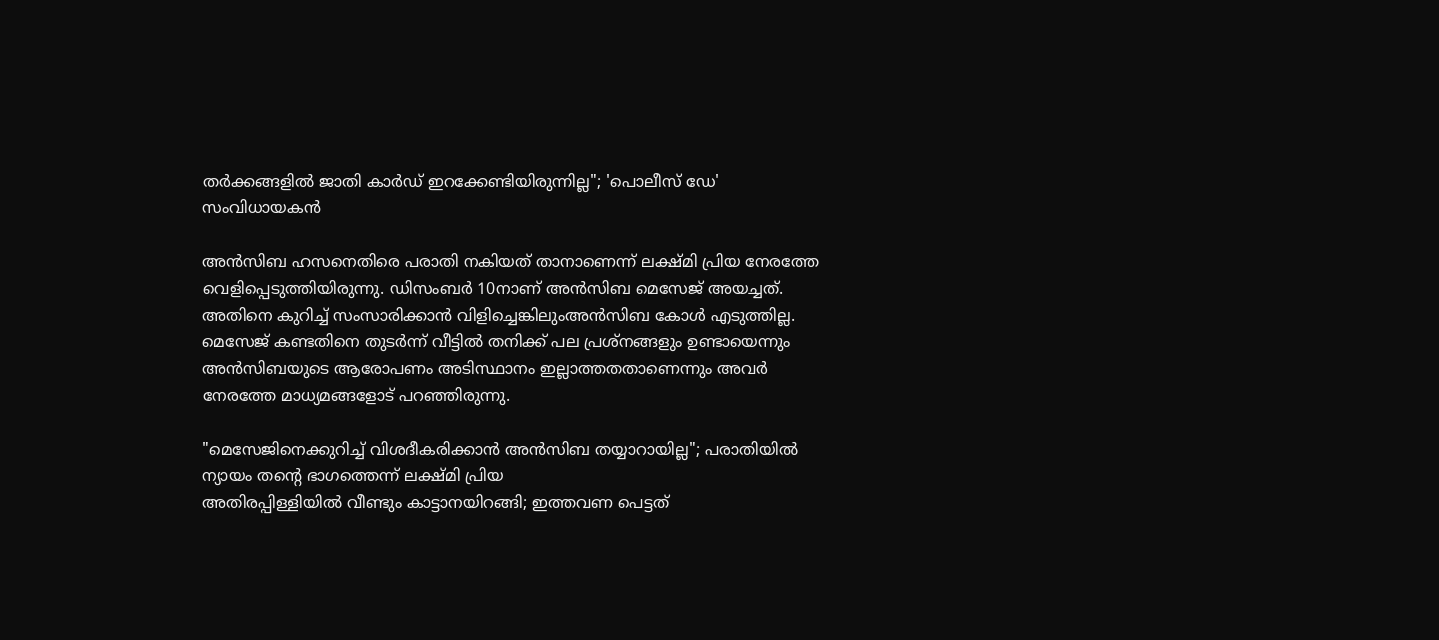തർക്കങ്ങളിൽ ജാതി കാർഡ് ഇറക്കേണ്ടിയിരുന്നില്ല"; 'പൊലീസ് ഡേ' സംവിധായകൻ

അൻസിബ ഹസനെതിരെ പരാതി നകിയത് താനാണെന്ന് ലക്ഷ്മി പ്രിയ നേരത്തേ വെളിപ്പെടുത്തിയിരുന്നു. ഡിസംബർ 10നാണ് അൻസിബ മെസേജ് അയച്ചത്. അതിനെ കുറിച്ച് സംസാരിക്കാൻ വിളിച്ചെങ്കിലുംഅൻസിബ കോൾ എടുത്തില്ല. മെസേജ് കണ്ടതിനെ തുടർന്ന് വീട്ടിൽ തനിക്ക് പല പ്രശ്നങ്ങളും ഉണ്ടായെന്നും അൻസിബയുടെ ആരോപണം അടിസ്ഥാനം ഇല്ലാത്തതതാണെന്നും അവർ നേരത്തേ മാധ്യമങ്ങളോട് പറഞ്ഞിരുന്നു.

"മെസേജിനെക്കുറിച്ച് വിശദീകരിക്കാൻ അൻസിബ തയ്യാറായില്ല"; പരാതിയിൽ ന്യായം തന്റെ ഭാഗത്തെന്ന് ലക്ഷ്മി പ്രിയ
അതിരപ്പിള്ളിയിൽ വീണ്ടും കാട്ടാനയിറങ്ങി; ഇത്തവണ പെട്ടത്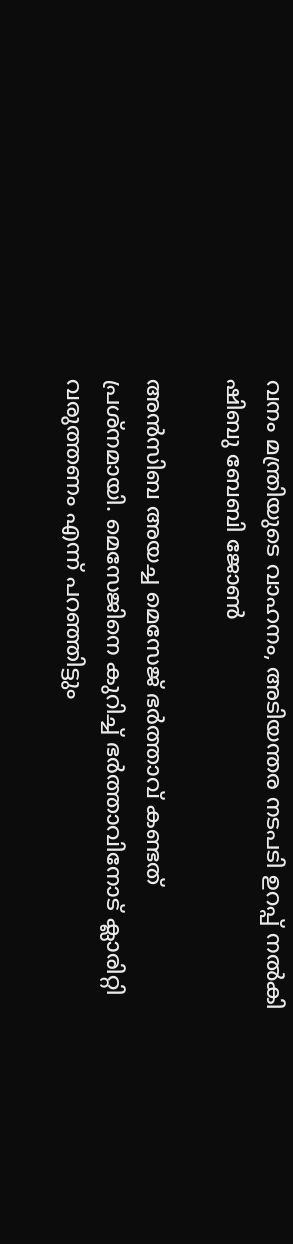വനം മന്ത്രിയുടെ വാഹനം, അടിയന്തര നടപടി ഉറപ്പ് നൽകി ഷിബു ബേബി ജോൺ

അൻസിബ അയച്ച മെസേജ് ഭർത്താവ് കണ്ടത് പ്രശ്നമായി. മെസേജിനെ കുറിച്ച് ഭർത്താവിനോട് ക്ലാരിറ്റി വരുത്തണം എന്ന് പറഞ്ഞിട്ടും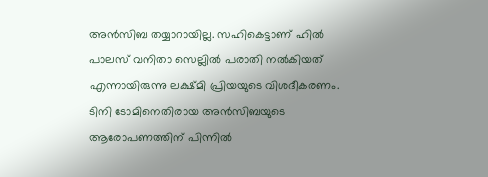അൻസിബ തയ്യാറായില്ല. സഹികെട്ടാണ് ഹിൽ പാലസ് വനിതാ സെല്ലിൽ പരാതി നൽകിയത് എന്നായിരുന്നു ലക്ഷ്മി പ്രിയയുടെ വിശദീകരണം. ടിനി ടോമിനെതിരായ അൻസിബയുടെ ആരോപണത്തിന് പിന്നിൽ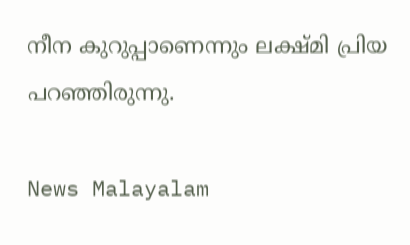നീന കുറുപ്പാണെന്നും ലക്ഷ്മി പ്രിയ പറഞ്ഞിരുന്നു.

News Malayalam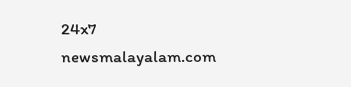24x7
newsmalayalam.com